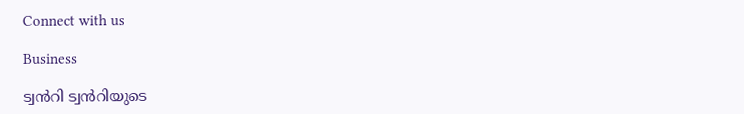Connect with us

Business

ട്വൻറി ട്വൻറിയുടെ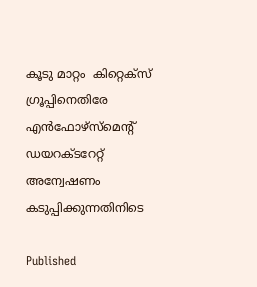കൂടു മാറ്റം  കിറ്റെക്സ് ഗ്രൂപ്പിനെതിരേ എൻഫോഴ്സ്മെന്റ് ഡയറക്ടറേറ്റ് അന്വേഷണം കടുപ്പിക്കുന്നതിനിടെ

Published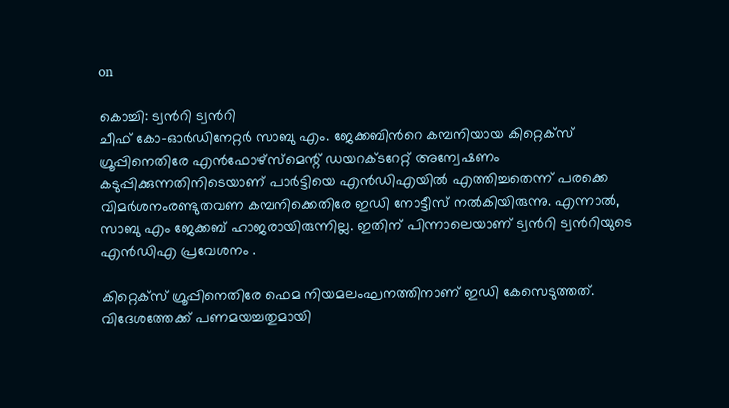on

കൊച്ചി: ട്വൻറി ട്വൻറി
ചീഫ് കോ-ഓർഡിനേറ്റർ സാബു എം. ജേക്കബിന്‍റെ കമ്പനിയായ കിറ്റെക്സ് ഗ്രൂപ്പിനെതിരേ എൻഫോഴ്സ്മെന്റ് ഡയറക്ടറേറ്റ് അന്വേഷണം കടുപ്പിക്കുന്നതിനിടെയാണ് പാർട്ടിയെ എൻഡിഎയിൽ എത്തിച്ചതെന്ന് പരക്കെ വിമർശനംരണ്ടുതവണ കമ്പനിക്കെതിരേ ഇഡി നോട്ടീസ് നൽകിയിരുന്നു. എന്നാൽ, സാബു എം ജേക്കബ് ഹാജരായിരുന്നില്ല. ഇതിന് പിന്നാലെയാണ് ട്വൻറി ട്വൻറിയുടെ എൻഡിഎ പ്രവേശനം .

കിറ്റെക്സ് ഗ്രൂപ്പിനെതിരേ ഫെമ നിയമലംഘനത്തിനാണ് ഇഡി കേസെടുത്തത്. വിദേശത്തേക്ക് പണമയച്ചതുമായി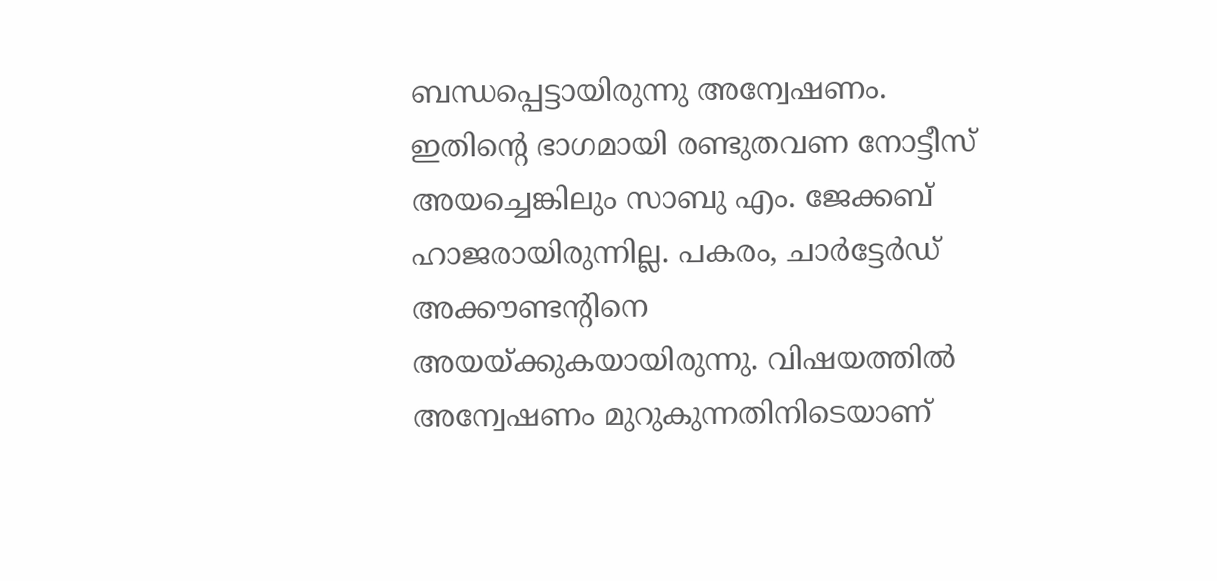ബന്ധപ്പെട്ടായിരുന്നു അന്വേഷണം. ഇതിന്റെ ഭാഗമായി രണ്ടുതവണ നോട്ടീസ് അയച്ചെങ്കിലും സാബു എം. ജേക്കബ് ഹാജരായിരുന്നില്ല. പകരം, ചാർട്ടേർഡ് അക്കൗണ്ടന്റിനെ അയയ്ക്കുകയായിരുന്നു. വിഷയത്തിൽ അന്വേഷണം മുറുകുന്നതിനിടെയാണ്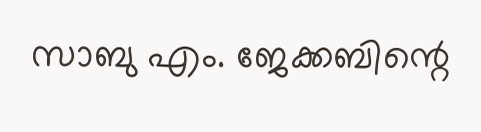സാബു എം. ജേക്കബിന്റെ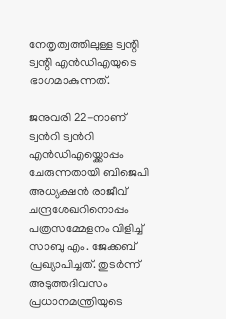നേതൃത്വത്തിലുള്ള ട്വന്റി ട്വന്റി എൻഡിഎയുടെ ഭാഗമാകുന്നത്.

ജനുവരി 22-നാണ് ട്വൻറി ട്വൻറി എൻഡിഎയ്ക്കൊപ്പം ചേരുന്നതായി ബിജെപി അധ്യക്ഷൻ രാജീവ് ചന്ദ്രശേഖറിനൊപ്പം പത്രസമ്മേളനം വിളിച്ച് സാബു എം. ജേക്കബ് പ്രഖ്യാപിച്ചത്. തുടർന്ന് അടുത്തദിവസം പ്രധാനമന്ത്രിയുടെ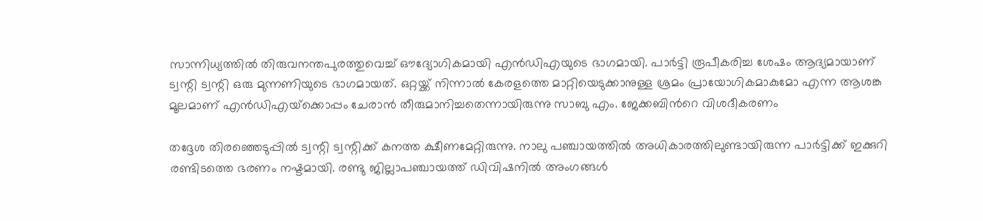സാന്നിധ്യത്തിൽ തിരുവനന്തപുരത്തുവെച്ച് ഔദ്യോഗികമായി എൻഡിഎയുടെ ഭാഗമായി. പാർട്ടി രൂപീകരിച്ച ശേഷം ആദ്യമായാണ് ട്വന്റി ട്വന്റി ഒരു മുന്നണിയുടെ ഭാഗമായത്. ഒറ്റയ്ക്ക് നിന്നാൽ കേരളത്തെ മാറ്റിയെടുക്കാനുള്ള ശ്രമം പ്രായോഗികമാകുമോ എന്ന ആശങ്ക മൂലമാണ് എൻഡിഎയ്‌ക്കൊപ്പം ചേരാൻ തീരുമാനിച്ചതെന്നായിരുന്നു സാബു എം. ജേക്കബിന്‍റെ വിശദീകരണം

തദ്ദേശ തിരഞ്ഞെടുപ്പിൽ ട്വന്റി ട്വന്റിക്ക് കനത്ത ക്ഷീണമേറ്റിരുന്നു. നാലു പഞ്ചായത്തിൽ അധികാരത്തിലുണ്ടായിരുന്ന പാർട്ടിക്ക് ഇക്കുറി രണ്ടിടത്തെ ഭരണം നഷ്ടമായി. രണ്ടു ജില്ലാപഞ്ചായത്ത് ഡിവിഷനിൽ അംഗങ്ങൾ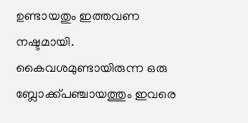ഉണ്ടായതും ഇത്തവണ നഷ്ടമായി. കൈവശമുണ്ടായിരുന്ന ഒരു ബ്ലോക്ക്പഞ്ചായത്തും ഇവരെ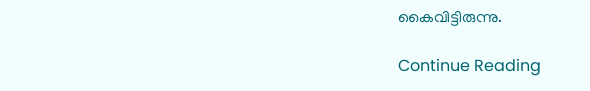കൈവിട്ടിരുന്നു.

Continue Reading